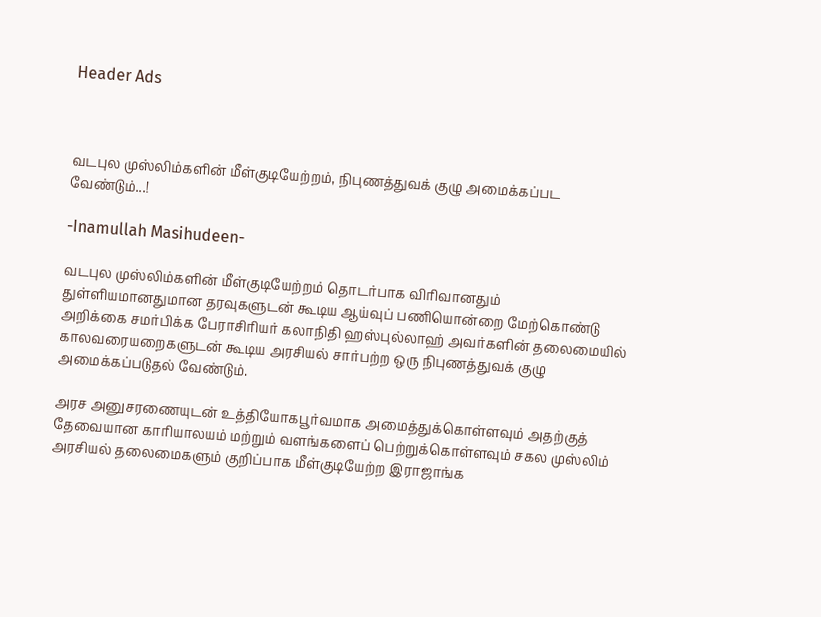Header Ads



வடபுல முஸ்லிம்களின் மீள்குடியேற்றம், நிபுணத்துவக் குழு அமைக்கப்பட வேண்டும்...!

-Inamullah Masihudeen-

வடபுல முஸ்லிம்களின் மீள்குடியேற்றம் தொடர்பாக விரிவானதும் துள்ளியமானதுமான தரவுகளுடன் கூடிய ஆய்வுப் பணியொன்றை மேற்கொண்டு அறிக்கை சமர்பிக்க பேராசிரியர் கலாநிதி ஹஸ்புல்லாஹ் அவர்களின் தலைமையில் காலவரையறைகளுடன் கூடிய அரசியல் சார்பற்ற ஒரு நிபுணத்துவக் குழு அமைக்கப்படுதல் வேண்டும்.

அரச அனுசரணையுடன் உத்தியோகபூர்வமாக அமைத்துக்கொள்ளவும் அதற்குத் தேவையான காரியாலயம் மற்றும் வளங்களைப் பெற்றுக்கொள்ளவும் சகல முஸ்லிம் அரசியல் தலைமைகளும் குறிப்பாக மீள்குடியேற்ற இராஜாங்க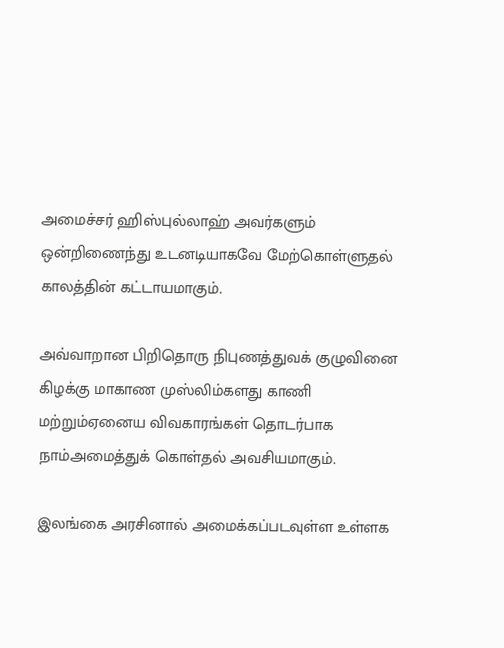அமைச்சர் ஹிஸ்புல்லாஹ் அவர்களும் ஒன்றிணைந்து உடனடியாகவே மேற்கொள்ளுதல் காலத்தின் கட்டாயமாகும்.

அவ்வாறான பிறிதொரு நிபுணத்துவக் குழுவினை கிழக்கு மாகாண முஸ்லிம்களது காணி மற்றும்ஏனைய விவகாரங்கள் தொடர்பாக நாம்அமைத்துக் கொள்தல் அவசியமாகும்.

இலங்கை அரசினால் அமைக்கப்படவுள்ள உள்ளக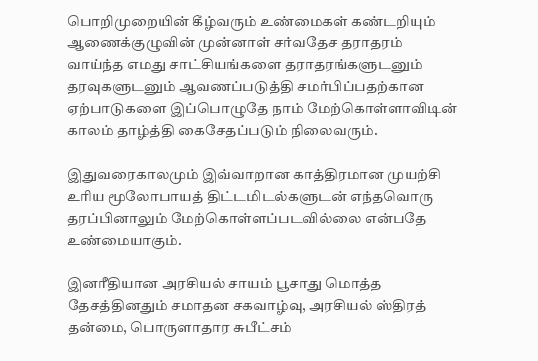பொறிமுறையின் கீழ்வரும் உண்மைகள் கண்டறியும் ஆணைக்குழுவின் முன்னாள் சர்வதேச தராதரம் வாய்ந்த எமது சாட்சியங்களை தராதரங்களுடனும் தரவுகளுடனும் ஆவணப்படுத்தி சமர்பிப்பதற்கான ஏற்பாடுகளை இப்பொழுதே நாம் மேற்கொள்ளாவிடின் காலம் தாழ்த்தி கைசேதப்படும் நிலைவரும்.

இதுவரைகாலமும் இவ்வாறான காத்திரமான முயற்சி உரிய மூலோபாயத் திட்டமிடல்களுடன் எந்தவொரு தரப்பினாலும் மேற்கொள்ளப்படவில்லை என்பதே உண்மையாகும்.

இனரீதியான அரசியல் சாயம் பூசாது மொத்த தேசத்தினதும் சமாதன சகவாழ்வு, அரசியல் ஸ்திரத் தன்மை, பொருளாதார சுபீட்சம்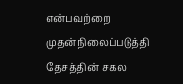என்பவற்றை முதன்நிலைப்படுத்தி தேசத்தின் சகல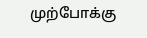முற்போக்கு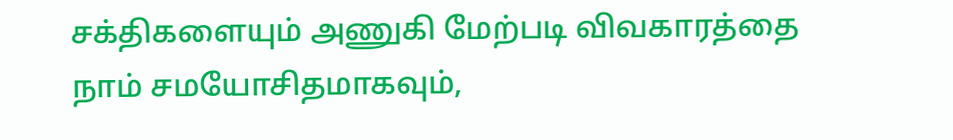சக்திகளையும் அணுகி மேற்படி விவகாரத்தை நாம் சமயோசிதமாகவும்,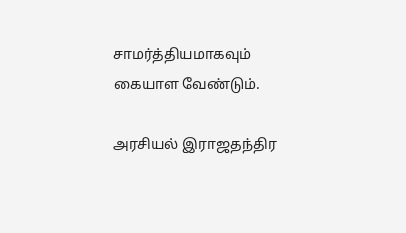சாமர்த்தியமாகவும் கையாள வேண்டும்.

அரசியல் இராஜதந்திர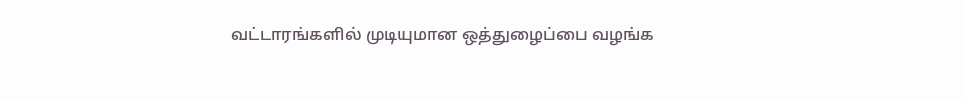வட்டாரங்களில் முடியுமான ஒத்துழைப்பை வழங்க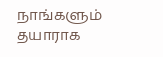நாங்களும் தயாராக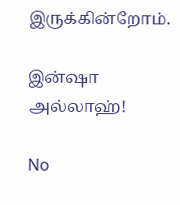இருக்கின்றோம்.

இன்ஷா அல்லாஹ்!

No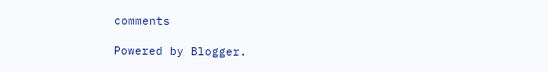comments

Powered by Blogger.